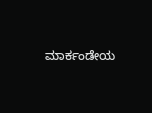ಮಾರ್ಕಂಡೇಯ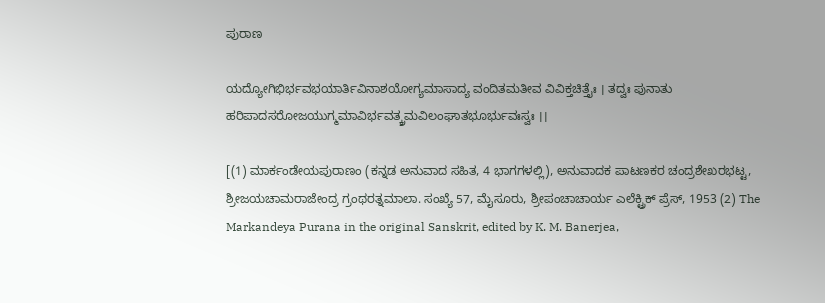ಪುರಾಣ

ಯದ್ಯೋಗಿಭಿರ್ಭವಭಯಾರ್ತಿವಿನಾಶಯೋಗ್ಯಮಾಸಾದ್ಯ ವಂದಿತಮತೀವ ವಿವಿಕ್ತಚಿತ್ತೈಃ । ತದ್ವಃ ಪುನಾತು ಹರಿಪಾದಸರೋಜಯುಗ್ಮಮಾವಿರ್ಭವತ್ಕ್ರಮವಿಲಂಘಾತಭೂರ್ಭುವಃಸ್ವಃ ।।

[(1) ಮಾರ್ಕಂಡೇಯಪುರಾಣಂ (ಕನ್ನಡ ಅನುವಾದ ಸಹಿತ, 4 ಭಾಗಗಳಲ್ಲಿ), ಅನುವಾದಕ ಪಾಟಣಕರ ಚಂದ್ರಶೇಖರಭಟ್ಟ, ಶ್ರೀಜಯಚಾಮರಾಜೇಂದ್ರ ಗ್ರಂಥರತ್ನಮಾಲಾ. ಸಂಖ್ಯೆ 57, ಮೈಸೂರು, ಶ್ರೀಪಂಚಾಚಾರ್ಯ ಎಲೆಕ್ಟ್ರಿಕ್ ಪ್ರೆಸ್, 1953 (2) The Markandeya Purana in the original Sanskrit, edited by K. M. Banerjea,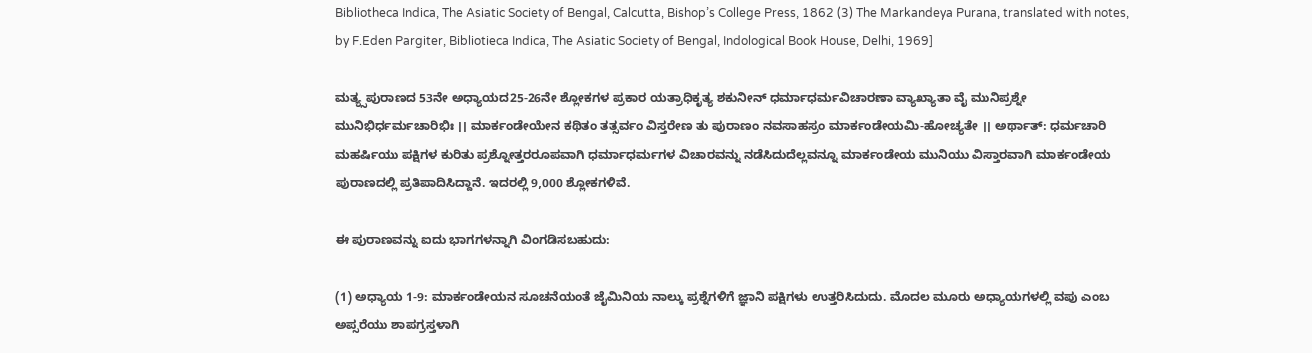Bibliotheca Indica, The Asiatic Society of Bengal, Calcutta, Bishop’s College Press, 1862 (3) The Markandeya Purana, translated with notes, by F.Eden Pargiter, Bibliotieca Indica, The Asiatic Society of Bengal, Indological Book House, Delhi, 1969]

ಮತ್ಯ್ಸಪುರಾಣದ 53ನೇ ಅಧ್ಯಾಯದ25-26ನೇ ಶ್ಲೋಕಗಳ ಪ್ರಕಾರ ಯತ್ರಾಧಿಕೃತ್ಯ ಶಕುನೀನ್ ಧರ್ಮಾಧರ್ಮವಿಚಾರಣಾ ವ್ಯಾಖ್ಯಾತಾ ವೈ ಮುನಿಪ್ರಶ್ನೇ ಮುನಿಭಿರ್ಧರ್ಮಚಾರಿಭಿಃ ।। ಮಾರ್ಕಂಡೇಯೇನ ಕಥಿತಂ ತತ್ಸರ್ವಂ ವಿಸ್ತರೇಣ ತು ಪುರಾಣಂ ನವಸಾಹಸ್ರಂ ಮಾರ್ಕಂಡೇಯಮಿ-ಹೋಚ್ಯತೇ ।। ಅರ್ಥಾತ್: ಧರ್ಮಚಾರಿ ಮಹರ್ಷಿಯು ಪಕ್ಷಿಗಳ ಕುರಿತು ಪ್ರಶ್ನೋತ್ತರರೂಪವಾಗಿ ಧರ್ಮಾಧರ್ಮಗಳ ವಿಚಾರವನ್ನು ನಡೆಸಿದುದೆಲ್ಲವನ್ನೂ ಮಾರ್ಕಂಡೇಯ ಮುನಿಯು ವಿಸ್ತಾರವಾಗಿ ಮಾರ್ಕಂಡೇಯ ಪುರಾಣದಲ್ಲಿ ಪ್ರತಿಪಾದಿಸಿದ್ದಾನೆ. ಇದರಲ್ಲಿ 9,000 ಶ್ಲೋಕಗಳಿವೆ.

ಈ ಪುರಾಣವನ್ನು ಐದು ಭಾಗಗಳನ್ನಾಗಿ ವಿಂಗಡಿಸಬಹುದು:

(1) ಅಧ್ಯಾಯ 1-9: ಮಾರ್ಕಂಡೇಯನ ಸೂಚನೆಯಂತೆ ಜೈಮಿನಿಯ ನಾಲ್ಕು ಪ್ರಶ್ನೆಗಳಿಗೆ ಜ್ಞಾನಿ ಪಕ್ಷಿಗಳು ಉತ್ತರಿಸಿದುದು. ಮೊದಲ ಮೂರು ಅಧ್ಯಾಯಗಳಲ್ಲಿ ವಪು ಎಂಬ ಅಪ್ಸರೆಯು ಶಾಪಗ್ರಸ್ತಳಾಗಿ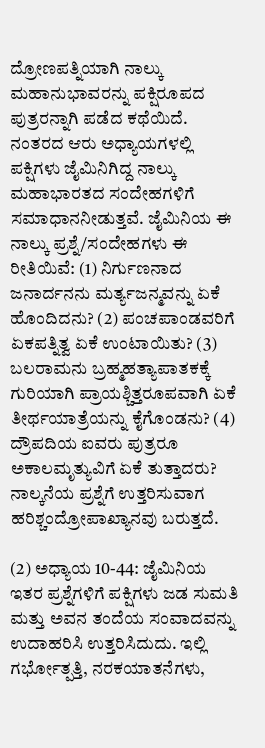ದ್ರೋಣಪತ್ನಿಯಾಗಿ ನಾಲ್ಕು ಮಹಾನುಭಾವರನ್ನು ಪಕ್ಷಿರೂಪದ ಪುತ್ರರನ್ನಾಗಿ ಪಡೆದ ಕಥೆಯಿದೆ. ನಂತರದ ಆರು ಅಧ್ಯಾಯಗಳಲ್ಲಿ ಪಕ್ಷಿಗಳು ಜೈಮಿನಿಗಿದ್ದ ನಾಲ್ಕು ಮಹಾಭಾರತದ ಸಂದೇಹಗಳಿಗೆ ಸಮಾಧಾನನೀಡುತ್ತವೆ. ಜೈಮಿನಿಯ ಈ ನಾಲ್ಕು ಪ್ರಶ್ನೆ/ಸಂದೇಹಗಳು ಈ ರೀತಿಯಿವೆ: (1) ನಿರ್ಗುಣನಾದ ಜನಾರ್ದನನು ಮರ್ತ್ಯಜನ್ಮವನ್ನು ಏಕೆ ಹೊಂದಿದನು? (2) ಪಂಚಪಾಂಡವರಿಗೆ ಏಕಪತ್ನಿತ್ವ ಏಕೆ ಉಂಟಾಯಿತು? (3) ಬಲರಾಮನು ಬ್ರಹ್ಮಹತ್ಯಾಪಾತಕಕ್ಕೆ ಗುರಿಯಾಗಿ ಪ್ರಾಯಶ್ಚಿತ್ತರೂಪವಾಗಿ ಏಕೆ ತೀರ್ಥಯಾತ್ರೆಯನ್ನು ಕೈಗೊಂಡನು? (4) ದ್ರೌಪದಿಯ ಐವರು ಪುತ್ರರೂ ಅಕಾಲಮೃತ್ಯುವಿಗೆ ಏಕೆ ತುತ್ತಾದರು? ನಾಲ್ಕನೆಯ ಪ್ರಶ್ನೆಗೆ ಉತ್ತರಿಸುವಾಗ ಹರಿಶ್ಚಂದ್ರೋಪಾಖ್ಯಾನವು ಬರುತ್ತದೆ.

(2) ಅಧ್ಯಾಯ 10-44: ಜೈಮಿನಿಯ ಇತರ ಪ್ರಶ್ನೆಗಳಿಗೆ ಪಕ್ಷಿಗಳು ಜಡ ಸುಮತಿ ಮತ್ತು ಅವನ ತಂದೆಯ ಸಂವಾದವನ್ನು ಉದಾಹರಿಸಿ ಉತ್ತರಿಸಿದುದು. ಇಲ್ಲಿ ಗರ್ಭೋತ್ಪತ್ತಿ, ನರಕಯಾತನೆಗಳು,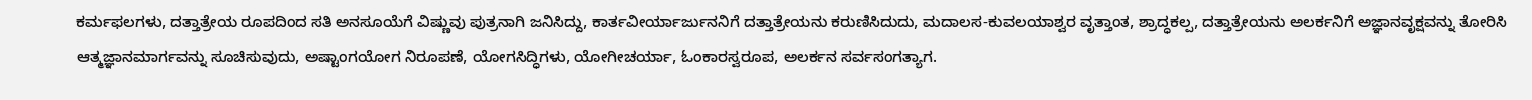ಕರ್ಮಫಲಗಳು, ದತ್ತಾತ್ರೇಯ ರೂಪದಿಂದ ಸತಿ ಅನಸೂಯೆಗೆ ವಿಷ್ಣುವು ಪುತ್ರನಾಗಿ ಜನಿಸಿದ್ದು, ಕಾರ್ತವೀರ್ಯಾರ್ಜುನನಿಗೆ ದತ್ತಾತ್ರೇಯನು ಕರುಣಿಸಿದುದು, ಮದಾಲಸ-ಕುವಲಯಾಶ್ವರ ವೃತ್ತಾಂತ, ಶ್ರಾದ್ಧಕಲ್ಪ, ದತ್ತಾತ್ರೇಯನು ಅಲರ್ಕನಿಗೆ ಅಜ್ಞಾನವೃಕ್ಷವನ್ನು ತೋರಿಸಿ ಆತ್ಮಜ್ಞಾನಮಾರ್ಗವನ್ನು ಸೂಚಿಸುವುದು, ಅಷ್ಟಾಂಗಯೋಗ ನಿರೂಪಣೆ, ಯೋಗಸಿದ್ಧಿಗಳು, ಯೋಗೀಚರ್ಯಾ, ಓಂಕಾರಸ್ವರೂಪ, ಅಲರ್ಕನ ಸರ್ವಸಂಗತ್ಯಾಗ.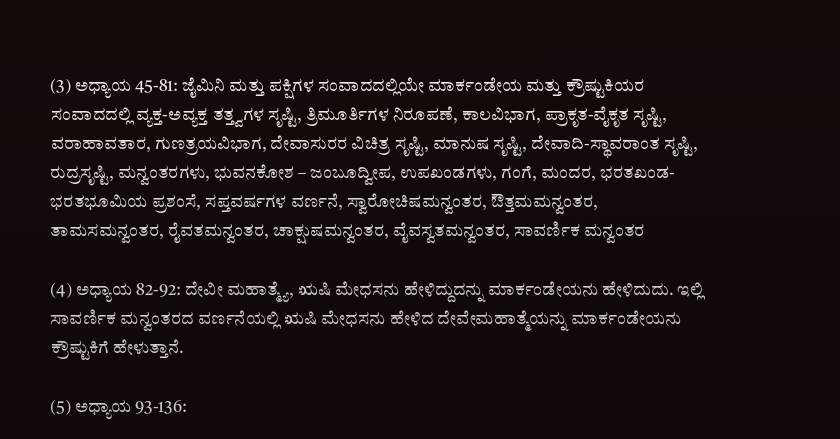(3) ಅಧ್ಯಾಯ 45-81: ಜೈಮಿನಿ ಮತ್ತು ಪಕ್ಷಿಗಳ ಸಂವಾದದಲ್ಲಿಯೇ ಮಾರ್ಕಂಡೇಯ ಮತ್ತು ಕ್ರೌಷ್ಟುಕಿಯರ ಸಂವಾದದಲ್ಲಿ ವ್ಯಕ್ತ-ಅವ್ಯಕ್ತ ತತ್ತ್ವಗಳ ಸೃಷ್ಟಿ, ತ್ರಿಮೂರ್ತಿಗಳ ನಿರೂಪಣೆ, ಕಾಲವಿಭಾಗ, ಪ್ರಾಕೃತ-ವೈಕೃತ ಸೃಷ್ಟಿ, ವರಾಹಾವತಾರ, ಗುಣತ್ರಯವಿಭಾಗ, ದೇವಾಸುರರ ವಿಚಿತ್ರ ಸೃಷ್ಟಿ, ಮಾನುಷ ಸೃಷ್ಟಿ, ದೇವಾದಿ-ಸ್ಥಾವರಾಂತ ಸೃಷ್ಟಿ, ರುದ್ರಸೃಷ್ಟಿ, ಮನ್ವಂತರಗಳು, ಭುವನಕೋಶ – ಜಂಬೂದ್ವೀಪ, ಉಪಖಂಡಗಳು, ಗಂಗೆ, ಮಂದರ, ಭರತಖಂಡ-ಭರತಭೂಮಿಯ ಪ್ರಶಂಸೆ, ಸಪ್ತವರ್ಷಗಳ ವರ್ಣನೆ, ಸ್ವಾರೋಚಿಷಮನ್ವಂತರ, ಔತ್ತಮಮನ್ವಂತರ, ತಾಮಸಮನ್ವಂತರ, ರೈವತಮನ್ವಂತರ, ಚಾಕ್ಷುಷಮನ್ವಂತರ, ವೈವಸ್ವತಮನ್ವಂತರ, ಸಾವರ್ಣಿಕ ಮನ್ವಂತರ

(4) ಅಧ್ಯಾಯ 82-92: ದೇವೀ ಮಹಾತ್ಮ್ಯೆ, ಋಷಿ ಮೇಧಸನು ಹೇಳಿದ್ದುದನ್ನು ಮಾರ್ಕಂಡೇಯನು ಹೇಳಿದುದು. ಇಲ್ಲಿ ಸಾವರ್ಣಿಕ ಮನ್ವಂತರದ ವರ್ಣನೆಯಲ್ಲಿ ಋಷಿ ಮೇಧಸನು ಹೇಳಿದ ದೇವೇಮಹಾತ್ಮೆಯನ್ನು ಮಾರ್ಕಂಡೇಯನು ಕ್ರೌಷ್ಟುಕಿಗೆ ಹೇಳುತ್ತಾನೆ.

(5) ಅಧ್ಯಾಯ 93-136: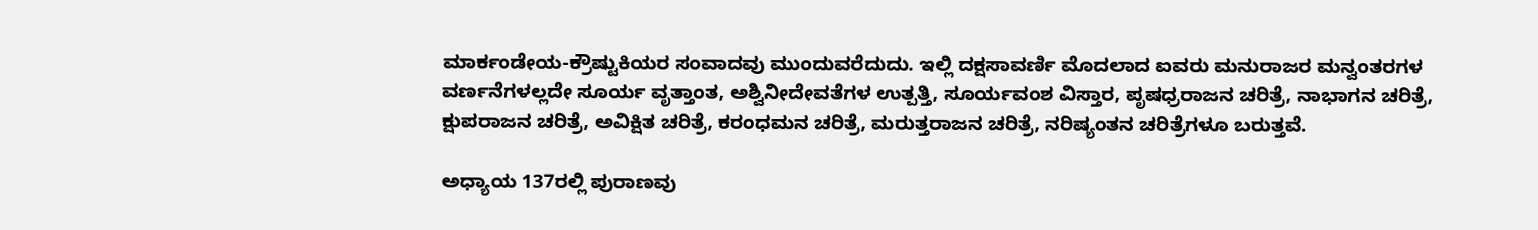ಮಾರ್ಕಂಡೇಯ-ಕ್ರೌಷ್ಟುಕಿಯರ ಸಂವಾದವು ಮುಂದುವರೆದುದು. ಇಲ್ಲಿ ದಕ್ಷಸಾವರ್ಣಿ ಮೊದಲಾದ ಐವರು ಮನುರಾಜರ ಮನ್ವಂತರಗಳ ವರ್ಣನೆಗಳಲ್ಲದೇ ಸೂರ್ಯ ವೃತ್ತಾಂತ, ಅಶ್ವಿನೀದೇವತೆಗಳ ಉತ್ಪತ್ತಿ, ಸೂರ್ಯವಂಶ ವಿಸ್ತಾರ, ಪೃಷಧ್ರರಾಜನ ಚರಿತ್ರೆ, ನಾಭಾಗನ ಚರಿತ್ರೆ, ಕ್ಷುಪರಾಜನ ಚರಿತ್ರೆ, ಅವಿಕ್ಷಿತ ಚರಿತ್ರೆ, ಕರಂಧಮನ ಚರಿತ್ರೆ, ಮರುತ್ತರಾಜನ ಚರಿತ್ರೆ, ನರಿಷ್ಯಂತನ ಚರಿತ್ರೆಗಳೂ ಬರುತ್ತವೆ.

ಅಧ್ಯಾಯ 137ರಲ್ಲಿ ಪುರಾಣವು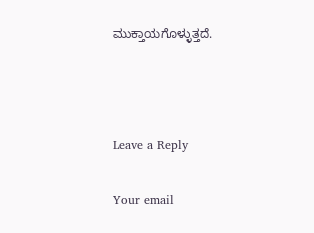ಮುಕ್ತಾಯಗೊಳ್ಳುತ್ತದೆ.



Leave a Reply

Your email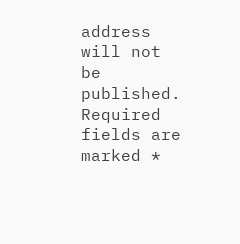address will not be published. Required fields are marked *